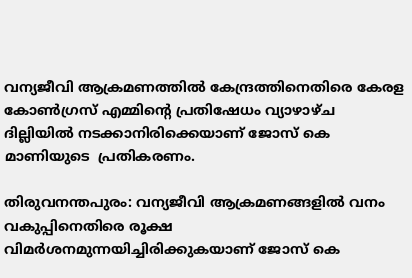വന്യജീവി ആക്രമണത്തിൽ കേന്ദ്രത്തിനെതിരെ കേരള കോൺഗ്രസ് എമ്മിന്‍റെ പ്രതിഷേധം വ്യാഴാഴ്ച ദില്ലിയിൽ നടക്കാനിരിക്കെയാണ് ജോസ് കെ മാണിയുടെ  പ്രതികരണം.

തിരുവനന്തപുരം: വന്യജീവി ആക്രമണങ്ങളില്‍ വനം വകുപ്പിനെതിരെ രൂക്ഷ വിമർശനമുന്നയിച്ചിരിക്കുകയാണ് ജോസ് കെ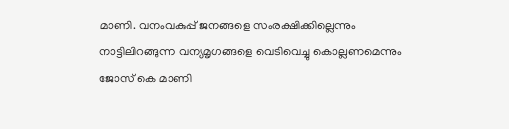മാണി. വനംവകുപ്പ് ജനങ്ങളെ സംരക്ഷിക്കില്ലെന്നും നാട്ടിലിറങ്ങുന്ന വന്യമൃഗങ്ങളെ വെടിവെച്ചു കൊല്ലണമെന്നും ജോസ് കെ മാണി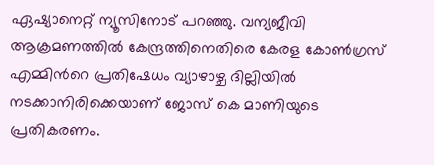ഏഷ്യാനെറ്റ് ന്യൂസിനോട് പറഞ്ഞു. വന്യജീവി ആക്രമണത്തിൽ കേന്ദ്രത്തിനെതിരെ കേരള കോൺഗ്രസ് എമ്മിന്‍റെ പ്രതിഷേധം വ്യാഴാഴ്ച ദില്ലിയിൽ നടക്കാനിരിക്കെയാണ് ജോസ് കെ മാണിയുടെ പ്രതികരണം.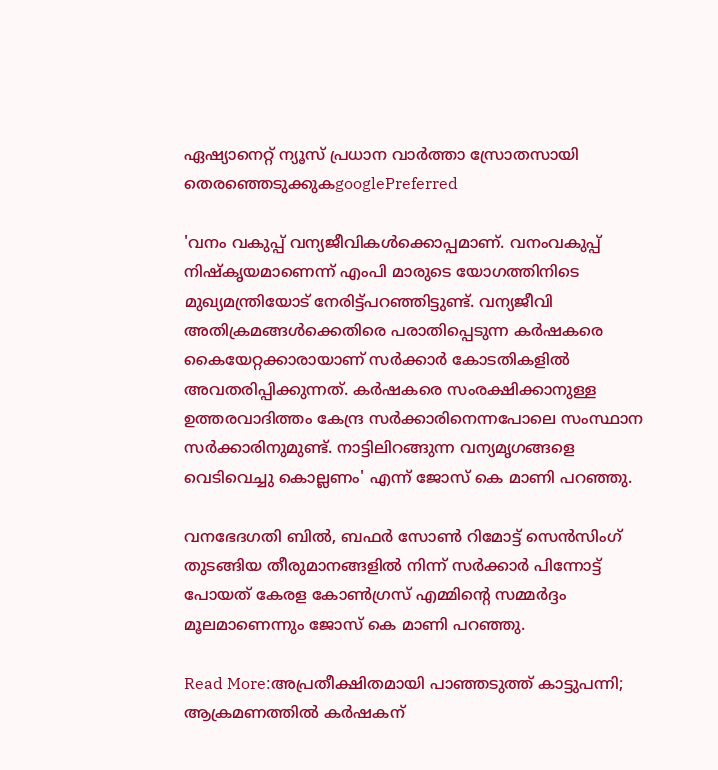ഏഷ്യാനെറ്റ് ന്യൂസ് പ്രധാന വാർത്താ സ്രോതസായി തെരഞ്ഞെടുക്കുകgooglePreferred

'വനം വകുപ്പ് വന്യജീവികൾക്കൊപ്പമാണ്. വനംവകുപ്പ് നിഷ്കൃയമാണെന്ന് എംപി മാരുടെ യോഗത്തിനിടെ മുഖ്യമന്ത്രിയോട് നേരിട്ട്പറഞ്ഞിട്ടുണ്ട്. വന്യജീവി അതിക്രമങ്ങള്‍ക്കെതിരെ പരാതിപ്പെടുന്ന കർഷകരെ കൈയേറ്റക്കാരായാണ് സര്‍ക്കാര്‍ കോടതികളിൽ അവതരിപ്പിക്കുന്നത്. കർഷകരെ സംരക്ഷിക്കാനുള്ള ഉത്തരവാദിത്തം കേന്ദ്ര സർക്കാരിനെന്നപോലെ സംസ്ഥാന സർക്കാരിനുമുണ്ട്. നാട്ടിലിറങ്ങുന്ന വന്യമൃഗങ്ങളെ വെടിവെച്ചു കൊല്ലണം' എന്ന് ജോസ് കെ മാണി പറഞ്ഞു.

വനഭേദഗതി ബിൽ, ബഫർ സോൺ റിമോട്ട് സെൻസിംഗ് തുടങ്ങിയ തീരുമാനങ്ങളിൽ നിന്ന് സർക്കാർ പിന്നോട്ട് പോയത് കേരള കോൺഗ്രസ് എമ്മിന്‍റെ സമ്മർദ്ദം മൂലമാണെന്നും ജോസ് കെ മാണി പറഞ്ഞു.

Read More:അപ്രതീക്ഷിതമായി പാഞ്ഞടുത്ത് കാട്ടുപന്നി; ആക്രമണത്തില്‍ കര്‍ഷകന്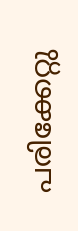പരിക്കേറ്റു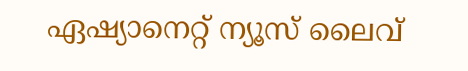ഏഷ്യാനെറ്റ് ന്യൂസ് ലൈവ്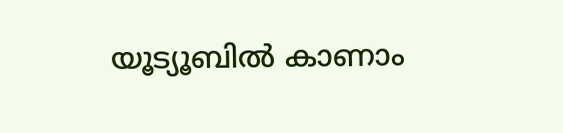യൂട്യൂബിൽ കാണാം